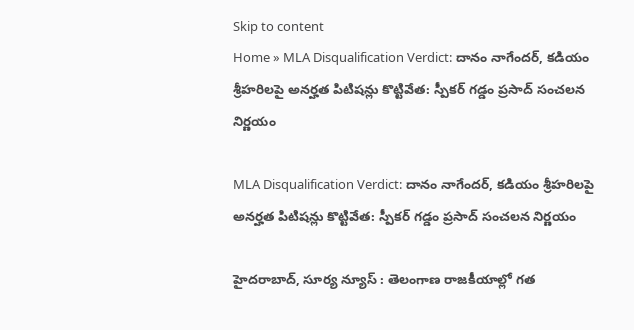Skip to content
Home » MLA Disqualification Verdict: దానం నాగేందర్, కడియం శ్రీహరిలపై అనర్హత పిటిషన్లు కొట్టివేత: స్పీకర్ గడ్డం ప్రసాద్ సంచలన నిర్ణయం

MLA Disqualification Verdict: దానం నాగేందర్, కడియం శ్రీహరిలపై అనర్హత పిటిషన్లు కొట్టివేత: స్పీకర్ గడ్డం ప్రసాద్ సంచలన నిర్ణయం

హైదరాబాద్, సూర్య న్యూస్ : తెలంగాణ రాజకీయాల్లో గత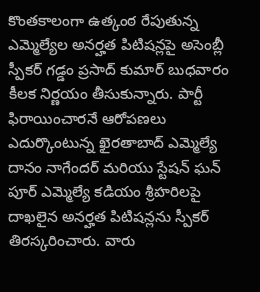కొంతకాలంగా ఉత్కంఠ రేపుతున్న ఎమ్మెల్యేల అనర్హత పిటిషన్లపై అసెంబ్లీ స్పీకర్ గడ్డం ప్రసాద్ కుమార్ బుధవారం కీలక నిర్ణయం తీసుకున్నారు. పార్టీ ఫిరాయించారనే ఆరోపణలు ఎదుర్కొంటున్న ఖైరతాబాద్ ఎమ్మెల్యే దానం నాగేందర్ మరియు స్టేషన్ ఘన్ పూర్ ఎమ్మెల్యే కడియం శ్రీహరిలపై దాఖలైన అనర్హత పిటిషన్లను స్పీకర్ తిరస్కరించారు. వారు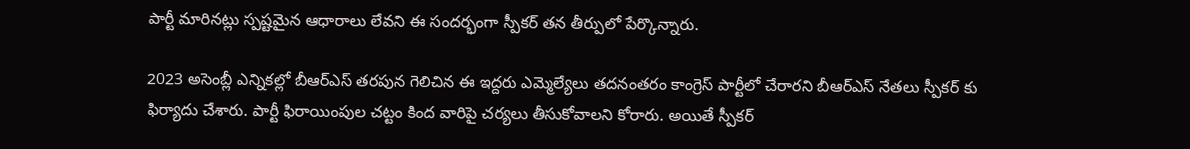పార్టీ మారినట్లు స్పష్టమైన ఆధారాలు లేవని ఈ సందర్భంగా స్పీకర్ తన తీర్పులో పేర్కొన్నారు.

2023 అసెంబ్లీ ఎన్నికల్లో బీఆర్ఎస్ తరపున గెలిచిన ఈ ఇద్దరు ఎమ్మెల్యేలు తదనంతరం కాంగ్రెస్ పార్టీలో చేరారని బీఆర్ఎస్ నేతలు స్పీకర్ కు ఫిర్యాదు చేశారు. పార్టీ ఫిరాయింపుల చట్టం కింద వారిపై చర్యలు తీసుకోవాలని కోరారు. అయితే స్పీకర్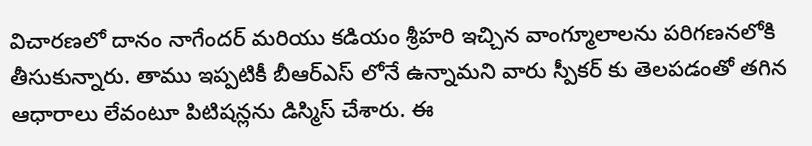విచారణలో దానం నాగేందర్ మరియు కడియం శ్రీహరి ఇచ్చిన వాంగ్మూలాలను పరిగణనలోకి తీసుకున్నారు. తాము ఇప్పటికీ బీఆర్ఎస్ లోనే ఉన్నామని వారు స్పీకర్ కు తెలపడంతో తగిన ఆధారాలు లేవంటూ పిటిషన్లను డిస్మిస్ చేశారు. ఈ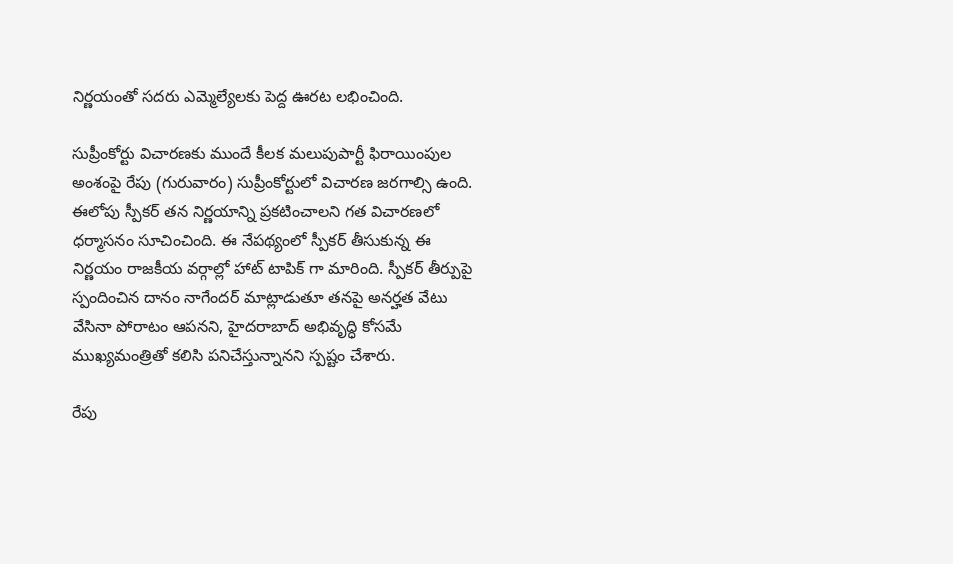నిర్ణయంతో సదరు ఎమ్మెల్యేలకు పెద్ద ఊరట లభించింది.

సుప్రీంకోర్టు విచారణకు ముందే కీలక మలుపుపార్టీ ఫిరాయింపుల అంశంపై రేపు (గురువారం) సుప్రీంకోర్టులో విచారణ జరగాల్సి ఉంది. ఈలోపు స్పీకర్ తన నిర్ణయాన్ని ప్రకటించాలని గత విచారణలో ధర్మాసనం సూచించింది. ఈ నేపథ్యంలో స్పీకర్ తీసుకున్న ఈ నిర్ణయం రాజకీయ వర్గాల్లో హాట్ టాపిక్ గా మారింది. స్పీకర్ తీర్పుపై స్పందించిన దానం నాగేందర్ మాట్లాడుతూ తనపై అనర్హత వేటు వేసినా పోరాటం ఆపనని, హైదరాబాద్ అభివృద్ధి కోసమే ముఖ్యమంత్రితో కలిసి పనిచేస్తున్నానని స్పష్టం చేశారు.

రేపు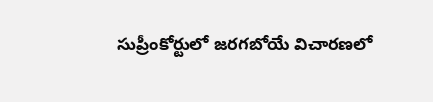సుప్రీంకోర్టులో జరగబోయే విచారణలో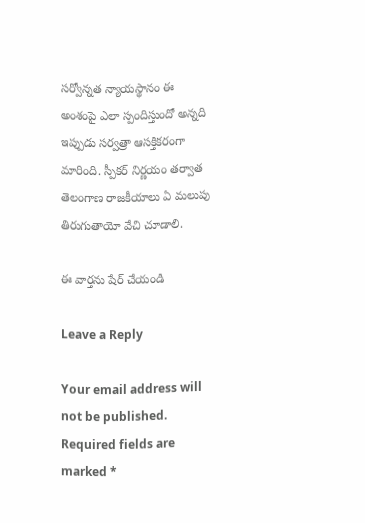సర్వోన్నత న్యాయస్థానం ఈ అంశంపై ఎలా స్పందిస్తుందో అన్నది ఇప్పుడు సర్వత్రా ఆసక్తికరంగా మారింది. స్పీకర్ నిర్ణయం తర్వాత తెలంగాణ రాజకీయాలు ఏ మలుపు తిరుగుతాయో వేచి చూడాలి.

ఈ వార్తను షేర్ చేయండి

Leave a Reply

Your email address will not be published. Required fields are marked *